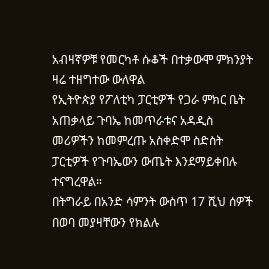አብዛኛዎቹ የመርካቶ ሱቆች በተቃውሞ ምክንያት ዛሬ ተዘግተው ውለዋል
የኢትዮጵያ የፖለቲካ ፓርቲዎች የጋራ ምክር ቤት አጠቃላይ ጉባኤ ከመጥራቱና አዳዲስ መሪዎችን ከመምረጡ አስቀድሞ ስድስት ፓርቲዎች የጉባኤውን ውጤት እንደማይቀበሉ ተናግረዋል።
በትግራይ በአንድ ሳምንት ውስጥ 17 ሺህ ሰዎች በወባ መያዛቸውን የክልሉ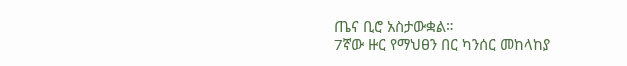ጤና ቢሮ አስታውቋል።
7ኛው ዙር የማህፀን በር ካንሰር መከላከያ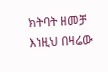ክትባት ዘመቻ
እነዚህ በዛሬው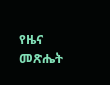የዜና መጽሔት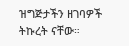ዝግጅታችን ዘገባዎች ትኩረት ናቸው።